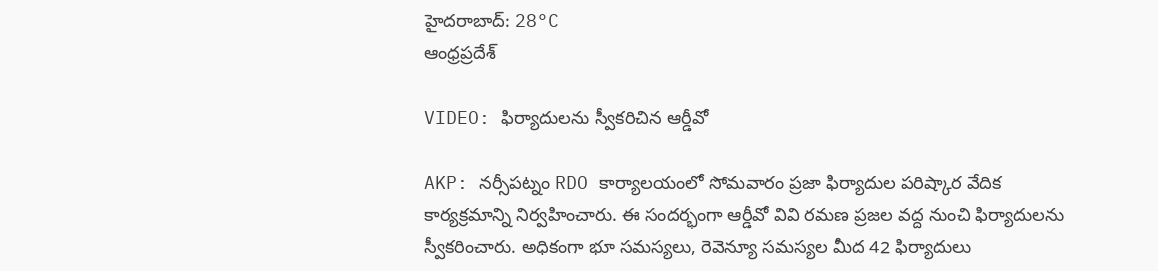హైదరాబాద్: 28°C
ఆంధ్రప్రదేశ్

VIDEO: ఫిర్యాదులను స్వీకరిచిన ఆర్డీవో

AKP: నర్సీపట్నం RDO కార్యాలయంలో సోమవారం ప్రజా ఫిర్యాదుల పరిష్కార వేదిక కార్యక్రమాన్ని నిర్వహించారు. ఈ సందర్భంగా ఆర్డీవో వివి రమణ ప్రజల వద్ద నుంచి ఫిర్యాదులను స్వీకరించారు. అధికంగా భూ సమస్యలు, రెవెన్యూ సమస్యల మీద 42 ఫిర్యాదులు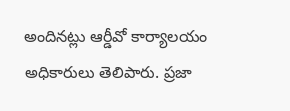అందినట్లు ఆర్డీవో కార్యాలయం అధికారులు తెలిపారు. ప్రజా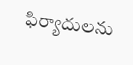ఫిర్యాదులను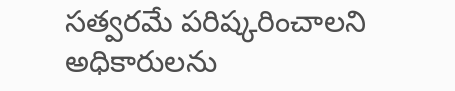సత్వరమే పరిష్కరించాలని అధికారులను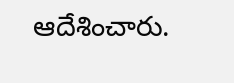ఆదేశించారు.